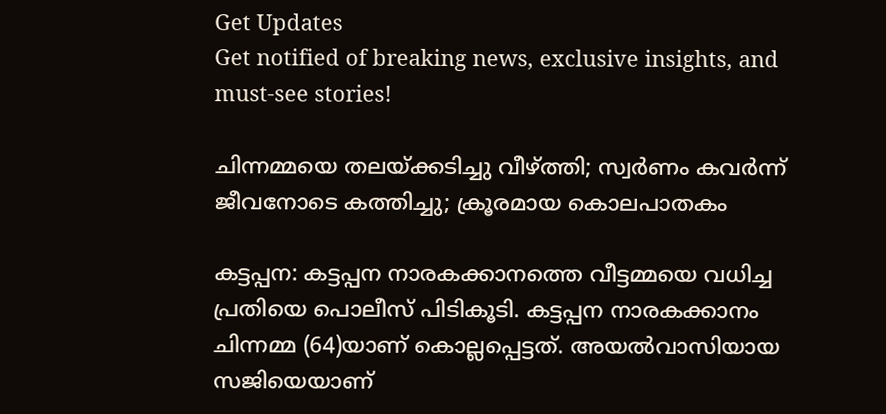Get Updates
Get notified of breaking news, exclusive insights, and must-see stories!

ചിന്നമ്മയെ തലയ്ക്കടിച്ചു വീഴ്ത്തി; സ്വര്‍ണം കവര്‍ന്ന് ജീവനോടെ കത്തിച്ചു; ക്രൂരമായ കൊലപാതകം

കട്ടപ്പന: കട്ടപ്പന നാരകക്കാനത്തെ വീട്ടമ്മയെ വധിച്ച പ്രതിയെ പൊലീസ് പിടികൂടി. കട്ടപ്പന നാരകക്കാനം ചിന്നമ്മ (64)യാണ് കൊല്ലപ്പെട്ടത്. അയല്‍വാസിയായ സജിയെയാണ്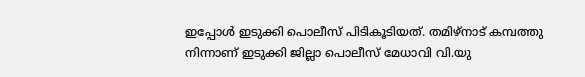ഇപ്പോള്‍ ഇടുക്കി പൊലീസ് പിടികൂടിയത്. തമിഴ്‌നാട് കമ്പത്തു നിന്നാണ് ഇടുക്കി ജില്ലാ പൊലീസ് മേധാവി വി.യു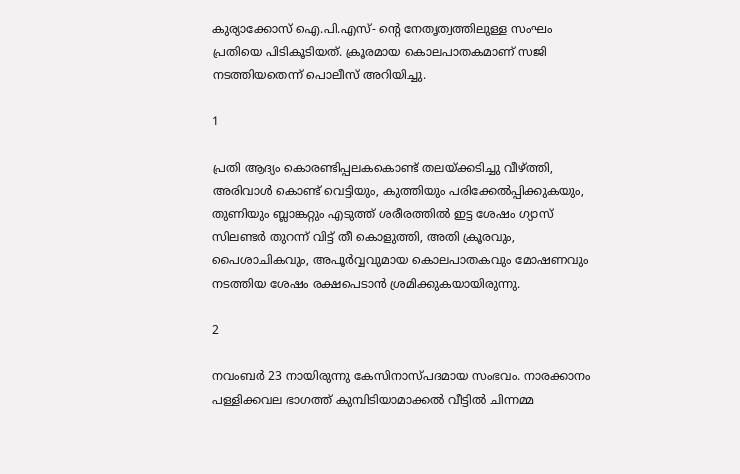കുര്യാക്കോസ് ഐ.പി.എസ്- ന്റെ നേതൃത്വത്തിലുള്ള സംഘം പ്രതിയെ പിടികൂടിയത്. ക്രൂരമായ കൊലപാതകമാണ് സജി നടത്തിയതെന്ന് പൊലീസ് അറിയിച്ചു.

1

പ്രതി ആദ്യം കൊരണ്ടിപ്പലകകൊണ്ട് തലയ്ക്കടിച്ചു വീഴ്ത്തി, അരിവാള്‍ കൊണ്ട് വെട്ടിയും, കുത്തിയും പരിക്കേല്‍പ്പിക്കുകയും, തുണിയും ബ്ലാങ്കറ്റും എടുത്ത് ശരീരത്തില്‍ ഇട്ട ശേഷം ഗ്യാസ് സിലണ്ടര്‍ തുറന്ന് വിട്ട് തീ കൊളുത്തി, അതി ക്രൂരവും, പൈശാചികവും, അപൂര്‍വ്വവുമായ കൊലപാതകവും മോഷണവും നടത്തിയ ശേഷം രക്ഷപെടാന്‍ ശ്രമിക്കുകയായിരുന്നു.

2

നവംബര്‍ 23 നായിരുന്നു കേസിനാസ്പദമായ സംഭവം. നാരക്കാനം പള്ളിക്കവല ഭാഗത്ത് കുമ്പിടിയാമാക്കല്‍ വീട്ടില്‍ ചിന്നമ്മ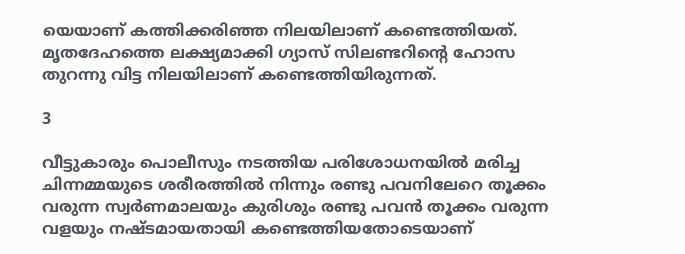യെയാണ് കത്തിക്കരിഞ്ഞ നിലയിലാണ് കണ്ടെത്തിയത്. മൃതദേഹത്തെ ലക്ഷ്യമാക്കി ഗ്യാസ് സിലണ്ടറിന്റെ ഹോസ തുറന്നു വിട്ട നിലയിലാണ് കണ്ടെത്തിയിരുന്നത്.

3

വീട്ടുകാരും പൊലീസും നടത്തിയ പരിശോധനയില്‍ മരിച്ച ചിന്നമ്മയുടെ ശരീരത്തില്‍ നിന്നും രണ്ടു പവനിലേറെ തൂക്കം വരുന്ന സ്വര്‍ണമാലയും കുരിശും രണ്ടു പവന്‍ തൂക്കം വരുന്ന വളയും നഷ്ടമായതായി കണ്ടെത്തിയതോടെയാണ്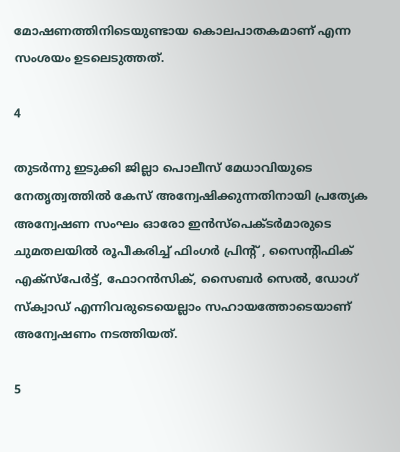മോഷണത്തിനിടെയുണ്ടായ കൊലപാതകമാണ് എന്ന സംശയം ഉടലെടുത്തത്.

4

തുടര്‍ന്നു ഇടുക്കി ജില്ലാ പൊലീസ് മേധാവിയുടെ നേതൃത്വത്തില്‍ കേസ് അന്വേഷിക്കുന്നതിനായി പ്രത്യേക അന്വേഷണ സംഘം ഓരോ ഇന്‍സ്പെക്ടര്‍മാരുടെ ചുമതലയില്‍ രൂപീകരിച്ച് ഫിംഗര്‍ പ്രിന്റ് , സൈന്റിഫിക് എക്സ്പേര്‍ട്ട്, ഫോറന്‍സിക്, സൈബര്‍ സെല്‍, ഡോഗ് സ്‌ക്വാഡ് എന്നിവരുടെയെല്ലാം സഹായത്തോടെയാണ് അന്വേഷണം നടത്തിയത്.

5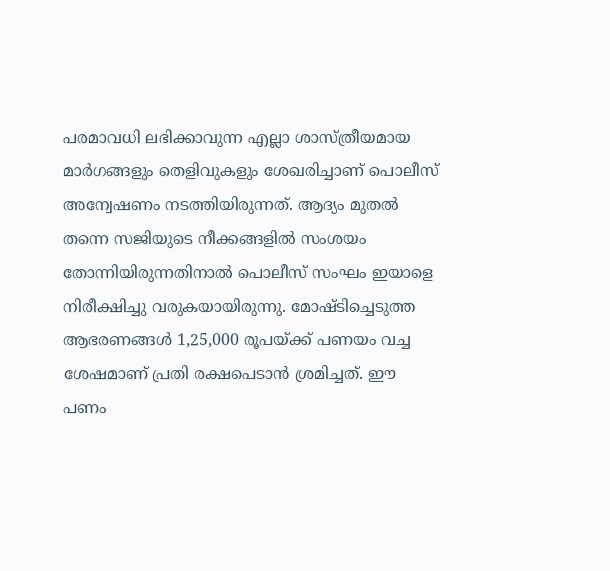പരമാവധി ലഭിക്കാവുന്ന എല്ലാ ശാസ്ത്രീയമായ മാര്‍ഗങ്ങളും തെളിവുകളും ശേഖരിച്ചാണ് പൊലീസ് അന്വേഷണം നടത്തിയിരുന്നത്. ആദ്യം മുതല്‍ തന്നെ സജിയുടെ നീക്കങ്ങളില്‍ സംശയം തോന്നിയിരുന്നതിനാല്‍ പൊലീസ് സംഘം ഇയാളെ നിരീക്ഷിച്ചു വരുകയായിരുന്നു. മോഷ്ടിച്ചെടുത്ത ആഭരണങ്ങള്‍ 1,25,000 രൂപയ്ക്ക് പണയം വച്ച ശേഷമാണ് പ്രതി രക്ഷപെടാന്‍ ശ്രമിച്ചത്. ഈ പണം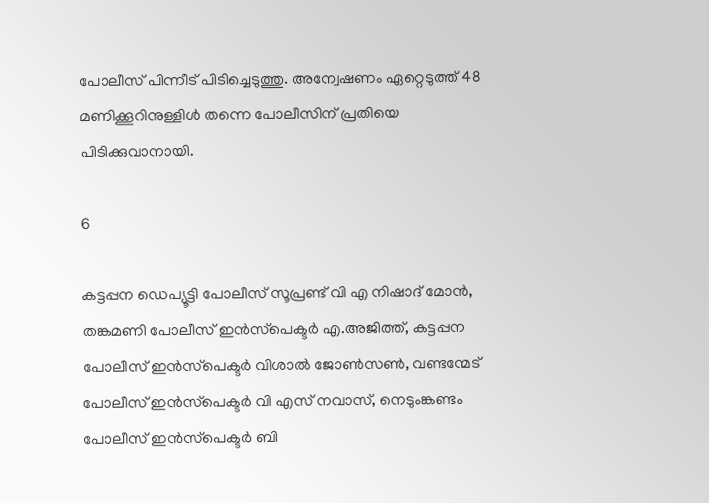പോലീസ് പിന്നീട് പിടിച്ചെടുത്തു. അന്വേഷണം ഏറ്റെടുത്ത് 48 മണിക്കൂറിനുള്ളിള്‍ തന്നെ പോലീസിന് പ്രതിയെ പിടിക്കുവാനായി.

6

കട്ടപ്പന ഡെപ്യൂട്ടി പോലീസ് സൂപ്രണ്ട് വി എ നിഷാദ് മോന്‍, തങ്കമണി പോലീസ് ഇന്‍സ്‌പെക്ടര്‍ എ.അജിത്ത്, കട്ടപ്പന പോലീസ് ഇന്‍സ്‌പെക്ടര്‍ വിശാല്‍ ജോണ്‍സണ്‍, വണ്ടന്മേട് പോലീസ് ഇന്‍സ്‌പെക്ടര്‍ വി എസ് നവാസ്, നെടുംങ്കണ്ടം പോലീസ് ഇന്‍സ്‌പെക്ടര്‍ ബി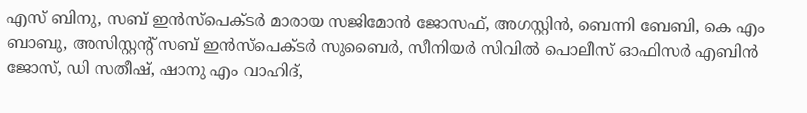എസ് ബിനു, സബ് ഇന്‍സ്‌പെക്ടര്‍ മാരായ സജിമോന്‍ ജോസഫ്, അഗസ്റ്റിന്‍, ബെന്നി ബേബി, കെ എം ബാബു, അസിസ്റ്റന്റ് സബ് ഇന്‍സ്‌പെക്ടര്‍ സുബൈര്‍, സീനിയര്‍ സിവില്‍ പൊലീസ് ഓഫിസര്‍ എബിന്‍ ജോസ്, ഡി സതീഷ്, ഷാനു എം വാഹിദ്,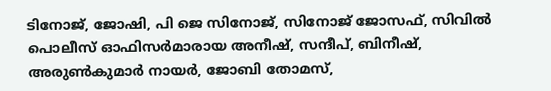ടിനോജ്, ജോഷി, പി ജെ സിനോജ്, സിനോജ് ജോസഫ്, സിവില്‍ പൊലീസ് ഓഫിസര്‍മാരായ അനീഷ്, സന്ദീപ്, ബിനീഷ്, അരുണ്‍കുമാര്‍ നായര്‍, ജോബി തോമസ്,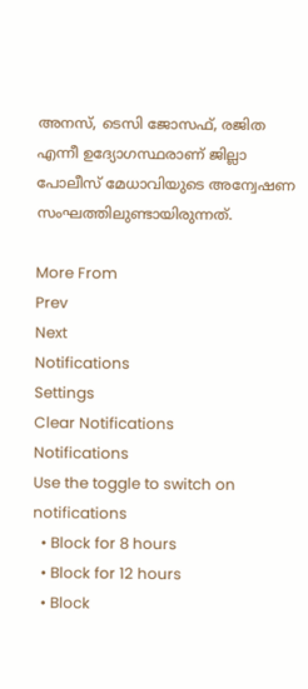അനസ്, ടെസി ജോസഫ്, രജിത എന്നീ ഉദ്യോഗസ്ഥരാണ് ജില്ലാ പോലീസ് മേധാവിയുടെ അന്വേഷണ സംഘത്തിലുണ്ടായിരുന്നത്.

More From
Prev
Next
Notifications
Settings
Clear Notifications
Notifications
Use the toggle to switch on notifications
  • Block for 8 hours
  • Block for 12 hours
  • Block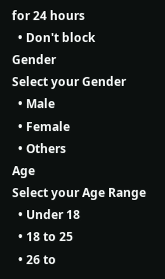for 24 hours
  • Don't block
Gender
Select your Gender
  • Male
  • Female
  • Others
Age
Select your Age Range
  • Under 18
  • 18 to 25
  • 26 to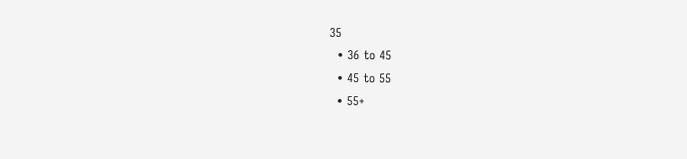35
  • 36 to 45
  • 45 to 55
  • 55+